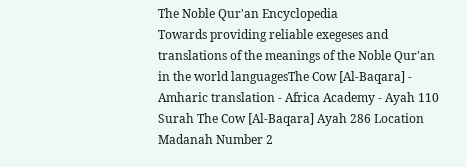The Noble Qur'an Encyclopedia
Towards providing reliable exegeses and translations of the meanings of the Noble Qur'an in the world languagesThe Cow [Al-Baqara] - Amharic translation - Africa Academy - Ayah 110
Surah The Cow [Al-Baqara] Ayah 286 Location Madanah Number 2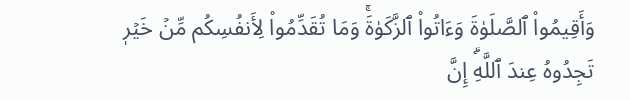وَأَقِيمُواْ ٱلصَّلَوٰةَ وَءَاتُواْ ٱلزَّكَوٰةَۚ وَمَا تُقَدِّمُواْ لِأَنفُسِكُم مِّنۡ خَيۡرٖ تَجِدُوهُ عِندَ ٱللَّهِۗ إِنَّ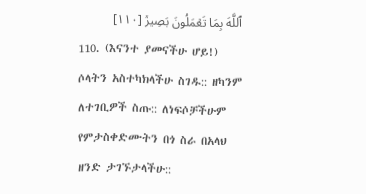ٱللَّهَ بِمَا تَعۡمَلُونَ بَصِيرٞ [١١٠]
110. (እናንተ ያመናችሁ ሆይ!) ሶላትን አስተካክላችሁ ስገዱ:: ዘካንም ለተገቢዎች ስጡ:: ለነፍሶቻችሁም የምታስቀድሙትን በጎ ስራ በአላህ ዘንድ ታገኙታላችሁ::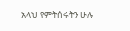አላህ የምትሰሩትን ሁሉ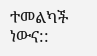ተመልካች ነውና::